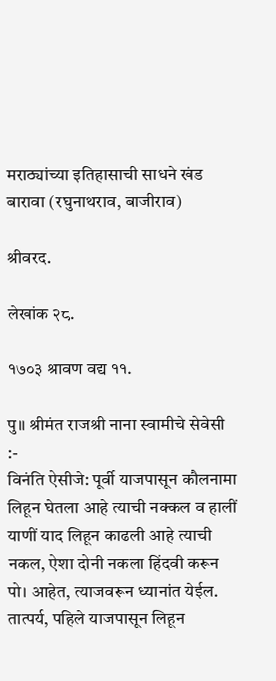मराठ्यांच्या इतिहासाची साधने खंड बारावा (रघुनाथराव, बाजीराव)

श्रीवरद.

लेखांक २८.

१७०३ श्रावण वद्य ११.

पु॥ श्रीमंत राजश्री नाना स्वामीचे सेवेसी :-
विनंति ऐसीजे: पूर्वी याजपासून कौलनामा लिहून घेतला आहे त्याची नक्कल व हालीं याणीं याद लिहून काढली आहे त्याची नकल, ऐशा दोनी नकला हिंदवी करून पो। आहेत, त्याजवरून ध्यानांत येईल. तात्पर्य, पहिले याजपासून लिहून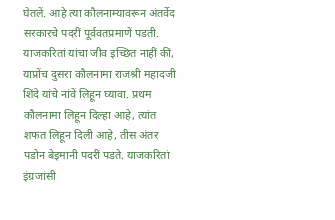घेतलें. आहे त्या कौलनाम्यावरून अंतर्वेद सरकारचे पदरीं पूर्ववतप्रमाणें पडती. याजकरितां यांचा जीव इच्छित नाहीं कीं, याप्रोंच दुसरा कौलनामा राजश्री महादजी शिंदे यांचे नांवें लिहून घ्यावा. प्रथम कौलनामा लिहून दिल्हा आहे, त्यांत शफत लिहून दिली आहे, तीस अंतर पडोन बेइमानी पदरीं पडते. याजकरितां इंग्रजांसी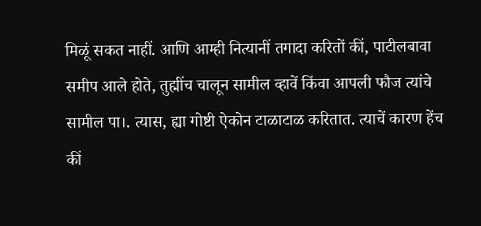मिळूं सकत नाहीं. आणि आम्ही नित्यानीं तगादा करितों कीं, पाटीलबावा समीप आले होते, तुह्मींच चालून सामील व्हावें किंवा आपली फौज त्यांचे सामील पा।. त्यास, ह्या गोष्टी ऐकोन टाळाटाळ करितात. त्याचें कारण हेंच कीं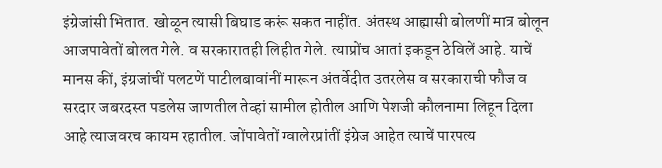इंग्रेजांसी भितात. खोळून त्यासी बिघाड करूं सकत नाहींत. अंतस्थ आह्मासी बोलणीं मात्र बोलून आजपावेतों बोलत गेले. व सरकारातही लिहीत गेले. त्याप्रोंच आतां इकडून ठेविलें आहे. याचें मानस कीं, इंग्रजांचीं पलटणें पाटीलबावांनीं मारून अंतर्वेदीत उतरलेस व सरकाराची फौज व सरदार जबरदस्त पडलेस जाणतील तेव्हां सामील होतील आणि पेशजी कौलनामा लिहून दिला आहे त्याजवरच कायम रहातील. जोंपावेतों ग्वालेरप्रांतीं इंग्रेज आहेत त्याचें पारपत्य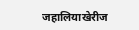जहालियाखेरीज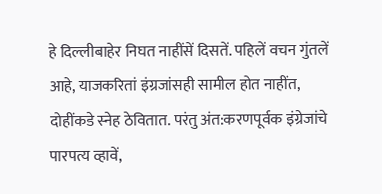हे दिल्लीबाहेर निघत नाहींसें दिसतें. पहिलें वचन गुंतलें आहे, याजकरितां इंग्रजांसही सामील होत नाहींत, दोहींकडे स्नेह ठेवितात. परंतु अंत:करणपूर्वक इंग्रेजांचे पारपत्य व्हावें,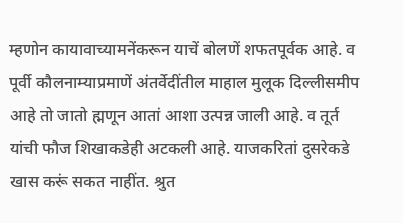म्हणोन कायावाच्यामनेंकरून याचें बोलणें शफतपूर्वक आहे. व पूर्वी कौलनाम्याप्रमाणें अंतर्वेदींतील माहाल मुलूक दिल्लीसमीप आहे तो जातो ह्मणून आतां आशा उत्पन्न जाली आहे. व तूर्त यांची फौज शिखाकडेही अटकली आहे. याजकरितां दुसरेकडे खास करूं सकत नाहींत. श्रुत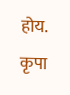होय. कृपा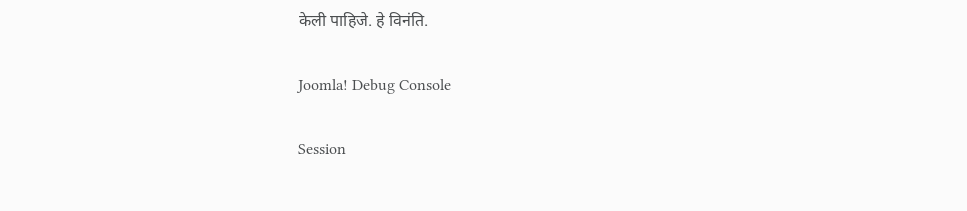केली पाहिजे. हे विनंति.

Joomla! Debug Console

Session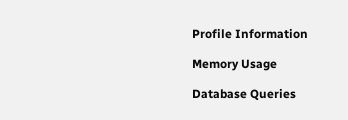Profile Information

Memory Usage

Database Queries